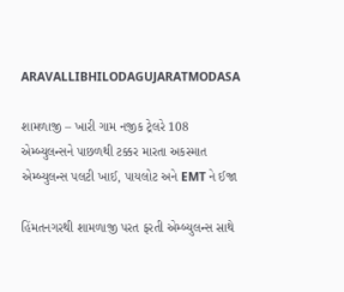ARAVALLIBHILODAGUJARATMODASA

શામળાજી – ખારી ગામ નજીક ટ્રેલરે 108 એમ્બ્યુલન્સને પાછળથી ટક્કર મારતા અકસ્માત એમ્બ્યુલન્સ પલટી ખાઈ, પાયલોટ અને EMT ને ઈજા

હિંમતનગરથી શામળાજી પરત ફરતી એમ્બ્યુલન્સ સાથે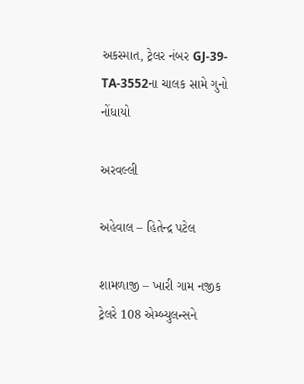અકસ્માત, ટ્રેલર નંબર GJ-39-TA-3552ના ચાલક સામે ગુનો નોંધાયો

અરવલ્લી

અહેવાલ – હિતેન્દ્ર પટેલ

શામળાજી – ખારી ગામ નજીક ટ્રેલરે 108 એમ્બ્યુલન્સને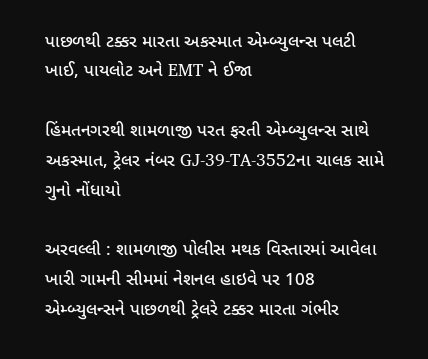પાછળથી ટક્કર મારતા અકસ્માત એમ્બ્યુલન્સ પલટી ખાઈ, પાયલોટ અને EMT ને ઈજા

હિંમતનગરથી શામળાજી પરત ફરતી એમ્બ્યુલન્સ સાથે અકસ્માત, ટ્રેલર નંબર GJ-39-TA-3552ના ચાલક સામે ગુનો નોંધાયો

અરવલ્લી : શામળાજી પોલીસ મથક વિસ્તારમાં આવેલા ખારી ગામની સીમમાં નેશનલ હાઇવે પર 108 એમ્બ્યુલન્સને પાછળથી ટ્રેલરે ટક્કર મારતા ગંભીર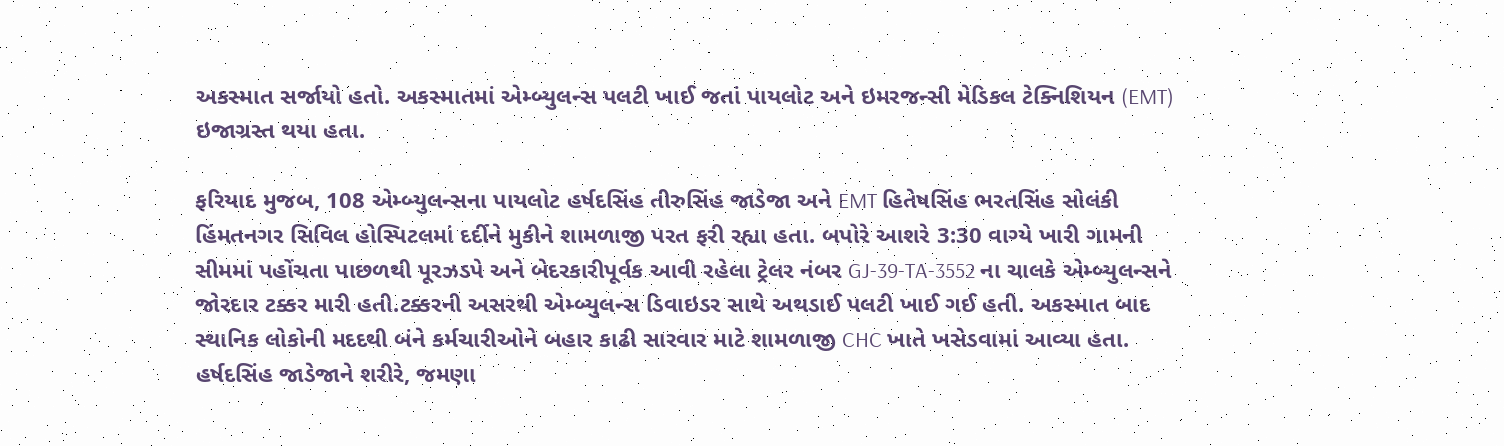અકસ્માત સર્જાયો હતો. અકસ્માતમાં એમ્બ્યુલન્સ પલટી ખાઈ જતાં પાયલોટ અને ઇમરજન્સી મેડિકલ ટેક્નિશિયન (EMT) ઇજાગ્રસ્ત થયા હતા.

ફરિયાદ મુજબ, 108 એમ્બ્યુલન્સના પાયલોટ હર્ષદસિંહ તીરુસિંહ જાડેજા અને EMT હિતેષસિંહ ભરતસિંહ સોલંકી હિંમતનગર સિવિલ હોસ્પિટલમાં દર્દીને મુકીને શામળાજી પરત ફરી રહ્યા હતા. બપોરે આશરે 3:30 વાગ્યે ખારી ગામની સીમમાં પહોંચતા પાછળથી પૂરઝડપે અને બેદરકારીપૂર્વક આવી રહેલા ટ્રેલર નંબર GJ-39-TA-3552 ના ચાલકે એમ્બ્યુલન્સને જોરદાર ટક્કર મારી હતી.ટક્કરની અસરથી એમ્બ્યુલન્સ ડિવાઇડર સાથે અથડાઈ પલટી ખાઈ ગઈ હતી. અકસ્માત બાદ સ્થાનિક લોકોની મદદથી બંને કર્મચારીઓને બહાર કાઢી સારવાર માટે શામળાજી CHC ખાતે ખસેડવામાં આવ્યા હતા. હર્ષદસિંહ જાડેજાને શરીરે, જમણા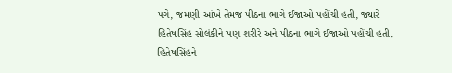પગે, જમણી આંખે તેમજ પીઠના ભાગે ઈજાઓ પહોંચી હતી, જ્યારે હિતેષસિંહ સોલંકીને પણ શરીરે અને પીઠના ભાગે ઈજાઓ પહોંચી હતી. હિતેષસિંહને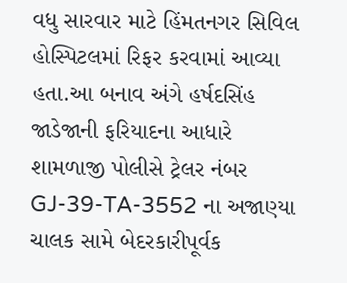વધુ સારવાર માટે હિંમતનગર સિવિલ હોસ્પિટલમાં રિફર કરવામાં આવ્યા હતા.આ બનાવ અંગે હર્ષદસિંહ જાડેજાની ફરિયાદના આધારે શામળાજી પોલીસે ટ્રેલર નંબર GJ-39-TA-3552 ના અજાણ્યા ચાલક સામે બેદરકારીપૂર્વક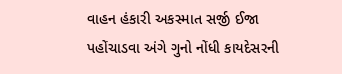વાહન હંકારી અકસ્માત સર્જી ઈજા પહોંચાડવા અંગે ગુનો નોંધી કાયદેસરની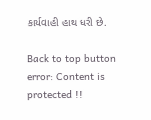કાર્યવાહી હાથ ધરી છે.

Back to top button
error: Content is protected !!